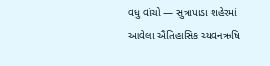વધુ વાંચો — સુત્રાપાડા શહેરમાં આવેલા ઐતિહાસિક ચ્યવનઋષિ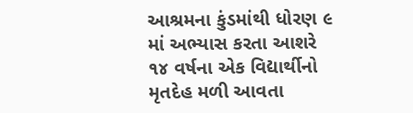આશ્રમના કુંડમાંથી ધોરણ ૯ માં અભ્યાસ કરતા આશરે ૧૪ વર્ષના એક વિદ્યાર્થીનો મૃતદેહ મળી આવતા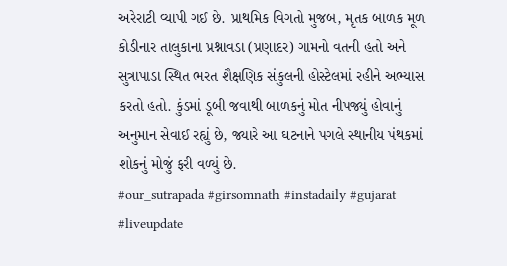અરેરાટી વ્યાપી ગઈ છે. પ્રાથમિક વિગતો મુજબ, મૃતક બાળક મૂળ કોડીનાર તાલુકાના પ્રશ્નાવડા (પ્રણાદર) ગામનો વતની હતો અને સુત્રાપાડા સ્થિત ભરત શૈક્ષણિક સંકુલની હોસ્ટેલમાં રહીને અભ્યાસ કરતો હતો. કુંડમાં ડૂબી જવાથી બાળકનું મોત નીપજ્યું હોવાનું અનુમાન સેવાઈ રહ્યું છે, જ્યારે આ ઘટનાને પગલે સ્થાનીય પંથકમાં શોકનું મોજું ફરી વળ્યું છે.
#our_sutrapada #girsomnath #instadaily #gujarat #liveupdate